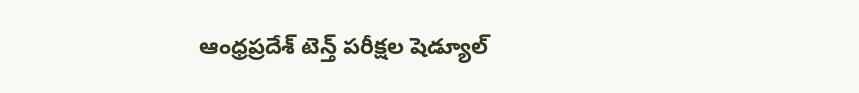ఆంధ్రప్రదేశ్ టెన్త్ పరీక్షల షెడ్యూల్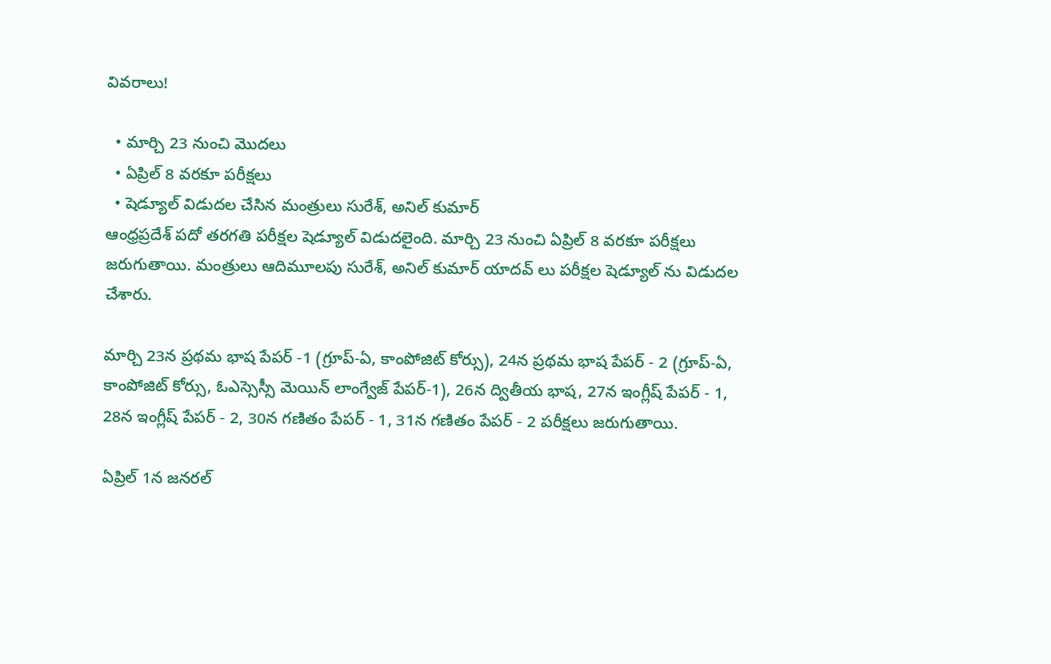వివరాలు!

  • మార్చి 23 నుంచి మొదలు
  • ఏప్రిల్ 8 వరకూ పరీక్షలు
  • షెడ్యూల్ విడుదల చేసిన మంత్రులు సురేశ్, అనిల్ కుమార్
ఆంధ్రప్రదేశ్ పదో తరగతి పరీక్షల షెడ్యూల్ విడుదలైంది. మార్చి 23 నుంచి ఏప్రిల్ 8 వరకూ పరీక్షలు జరుగుతాయి. మంత్రులు ఆదిమూలపు సురేశ్, అనిల్ కుమార్ యాదవ్ లు పరీక్షల షెడ్యూల్ ను విడుదల చేశారు.

మార్చి 23న ప్రథమ భాష పేపర్ -1 (గ్రూప్-ఏ, కాంపోజిట్ కోర్సు), 24న ప్రథమ భాష పేపర్ - 2 (గ్రూప్-ఏ, కాంపోజిట్ కోర్సు, ఓఎస్సెస్సీ మెయిన్ లాంగ్వేజ్ పేపర్-1), 26న ద్వితీయ భాష, 27న ఇంగ్లీష్ పేపర్ - 1, 28న ఇంగ్లీష్ పేపర్ - 2, 30న గణితం పేపర్ - 1, 31న గణితం పేపర్ - 2 పరీక్షలు జరుగుతాయి.

ఏప్రిల్ 1న జనరల్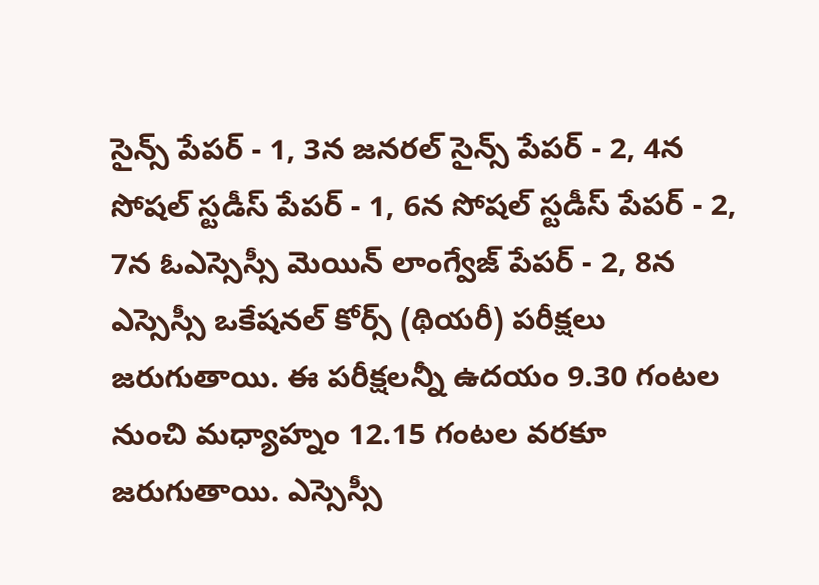సైన్స్ పేపర్ - 1, 3న జనరల్ సైన్స్ పేపర్ - 2, 4న సోషల్ స్టడీస్ పేపర్ - 1, 6న సోషల్ స్టడీస్ పేపర్ - 2, 7న ఓఎస్సెస్సీ మెయిన్ లాంగ్వేజ్ పేపర్ - 2, 8న ఎస్సెస్సీ ఒకేషనల్ కోర్స్ (థియరీ) పరీక్షలు జరుగుతాయి. ఈ పరీక్షలన్నీ ఉదయం 9.30 గంటల నుంచి మధ్యాహ్నం 12.15 గంటల వరకూ జరుగుతాయి. ఎస్సెస్సీ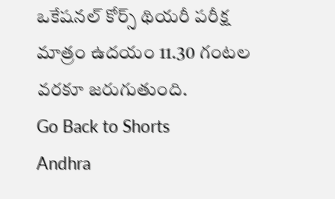ఒకేషనల్ కోర్స్ థియరీ పరీక్ష మాత్రం ఉదయం 11.30 గంటల వరకూ జరుగుతుంది.
Go Back to Shorts
Andhra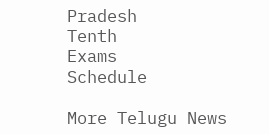Pradesh
Tenth
Exams
Schedule

More Telugu News